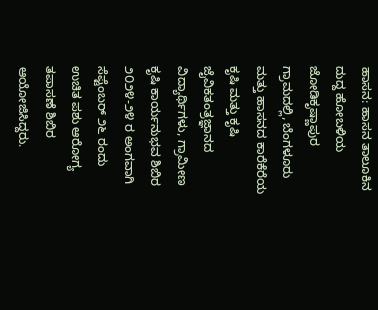ಹಾಸನ: ಹಾಸನ ತಾಲೂಕಿನ ದುದ್ದ ಹೋಬಳಿಯ ಜೋಡಿಕೃಷ್ಣಾಪುರ ಗ್ರಾಮದಲ್ಲಿ, ಬೆಂಗಳೂರು ಮತ್ತು ಹಾಸನದ ಕಾರೆಕೆರೆಯ ಕೃಷಿ ಮತ್ತು ಕೃಷಿ ಜೈವಿಕತಂತ್ರಜ್ಞಾನದ ವಿದ್ಯಾರ್ಥಿಗಳು, ಗ್ರಾಮೀಣ ಕೃಷಿ ಕಾರ್ಯನುಭವ ಶಿಬಿರ ೨೦೨೪-೨೪ ರ ಅಂಗವಾಗಿ ಸೆಪ್ಟೆಂಬರ್ ೨೬ ರಂದು ಉಚಿತ ಪಶು ಆರೋಗ್ಯ ತಪಾಸಣೆ ಶಿಬಿರ ಆಯೋಜಿಸಿದ್ದರು.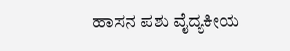ಹಾಸನ ಪಶು ವೈದ್ಯಕೀಯ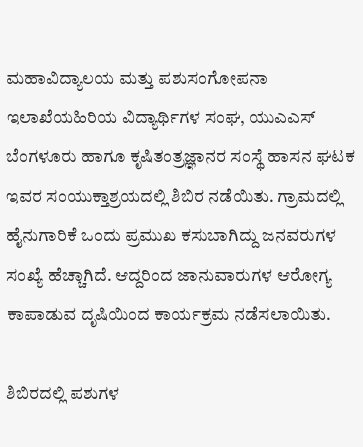ಮಹಾವಿದ್ಯಾಲಯ ಮತ್ತು ಪಶುಸಂಗೋಪನಾ ಇಲಾಖೆಯಹಿರಿಯ ವಿದ್ಯಾರ್ಥಿಗಳ ಸಂಘ, ಯುಎಎಸ್ ಬೆಂಗಳೂರು ಹಾಗೂ ಕೃಷಿತಂತ್ರಜ್ಞಾನರ ಸಂಸ್ಥೆ ಹಾಸನ ಘಟಕ ಇವರ ಸಂಯುಕ್ತಾಶ್ರಯದಲ್ಲಿ ಶಿಬಿರ ನಡೆಯಿತು. ಗ್ರಾಮದಲ್ಲಿ ಹೈನುಗಾರಿಕೆ ಒಂದು ಪ್ರಮುಖ ಕಸುಬಾಗಿದ್ದು ಜನವರುಗಳ ಸಂಖ್ಯೆ ಹೆಚ್ಚಾಗಿದೆ. ಆದ್ದರಿಂದ ಜಾನುವಾರುಗಳ ಆರೋಗ್ಯ ಕಾಪಾಡುವ ದೃಷಿಯಿಂದ ಕಾರ್ಯಕ್ರಮ ನಡೆಸಲಾಯಿತು.

ಶಿಬಿರದಲ್ಲಿ ಪಶುಗಳ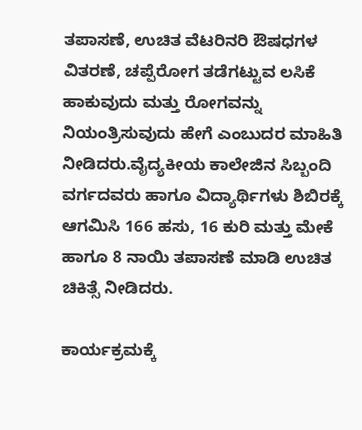ತಪಾಸಣೆ, ಉಚಿತ ವೆಟರಿನರಿ ಔಷಧಗಳ ವಿತರಣೆ, ಚಪ್ಪೆರೋಗ ತಡೆಗಟ್ಟುವ ಲಸಿಕೆ ಹಾಕುವುದು ಮತ್ತು ರೋಗವನ್ನು ನಿಯಂತ್ರಿಸುವುದು ಹೇಗೆ ಎಂಬುದರ ಮಾಹಿತಿ ನೀಡಿದರು.ವೈದ್ಯಕೀಯ ಕಾಲೇಜಿನ ಸಿಬ್ಬಂದಿ ವರ್ಗದವರು ಹಾಗೂ ವಿದ್ಯಾರ್ಥಿಗಳು ಶಿಬಿರಕ್ಕೆ ಆಗಮಿಸಿ 166 ಹಸು, 16 ಕುರಿ ಮತ್ತು ಮೇಕೆ ಹಾಗೂ 8 ನಾಯಿ ತಪಾಸಣೆ ಮಾಡಿ ಉಚಿತ ಚಿಕಿತ್ಸೆ ನೀಡಿದರು.

ಕಾರ್ಯಕ್ರಮಕ್ಕೆ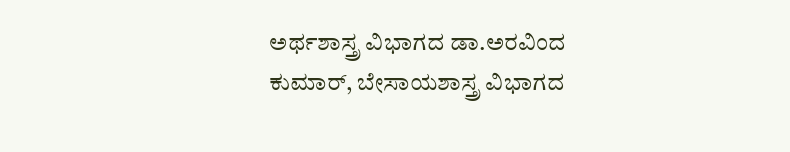ಅರ್ಥಶಾಸ್ತ್ರ ವಿಭಾಗದ ಡಾ.ಅರವಿಂದ ಕುಮಾರ್, ಬೇಸಾಯಶಾಸ್ತ್ರ ವಿಭಾಗದ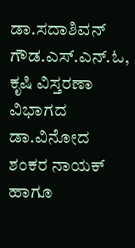ಡಾ.ಸದಾಶಿವನ್ ಗೌಡ.ಎಸ್.ಎನ್.ಓ, ಕೃಷಿ ವಿಸ್ತರಣಾ ವಿಭಾಗದ ಡಾ.ವಿನೋದ ಶಂಕರ ನಾಯಕ್ ಹಾಗೂ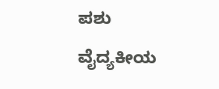ಪಶು ವೈದ್ಯಕೀಯ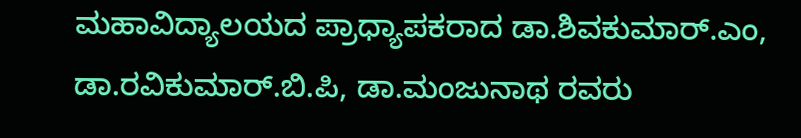ಮಹಾವಿದ್ಯಾಲಯದ ಪ್ರಾಧ್ಯಾಪಕರಾದ ಡಾ.ಶಿವಕುಮಾರ್.ಎಂ, ಡಾ.ರವಿಕುಮಾರ್.ಬಿ.ಪಿ, ಡಾ.ಮಂಜುನಾಥ ರವರು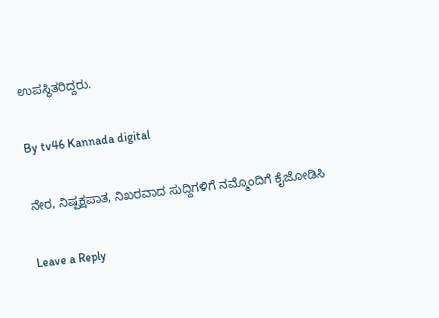ಉಪಸ್ಥಿತರಿದ್ದರು.

By tv46 Kannada digital

ನೇರ, ನಿಷ್ಪಕ್ಷಪಾತ, ನಿಖರವಾದ ಸುದ್ದಿಗಳಿಗೆ ನಮ್ಮೊಂದಿಗೆ ಕೈಜೋಡಿಸಿ

Leave a Reply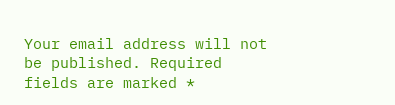Your email address will not be published. Required fields are marked *